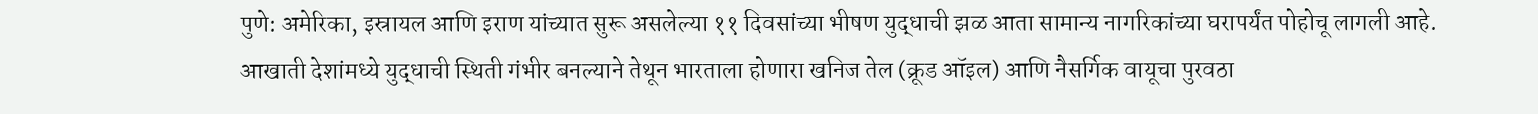पुणे: अमेरिका, इस्रायल आणि इराण यांच्यात सुरू असलेल्या ११ दिवसांच्या भीषण युद्धाची झळ आता सामान्य नागरिकांच्या घरापर्यंत पोहोचू लागली आहे. आखाती देशांमध्ये युद्धाची स्थिती गंभीर बनल्याने तेथून भारताला होणारा खनिज तेल (क्रूड ऑइल) आणि नैसर्गिक वायूचा पुरवठा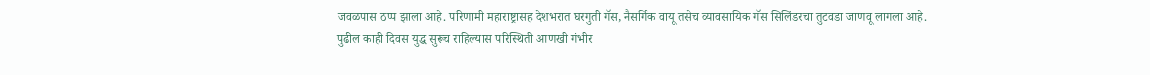जवळपास ठप्प झाला आहे. परिणामी महाराष्ट्रासह देशभरात घरगुती गॅस, नैसर्गिक वायू तसेच व्यावसायिक गॅस सिलिंडरचा तुटवडा जाणवू लागला आहे.
पुढील काही दिवस युद्ध सुरूच राहिल्यास परिस्थिती आणखी गंभीर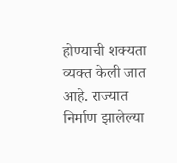होण्याची शक्यता व्यक्त केली जात आहे. राज्यात निर्माण झालेल्या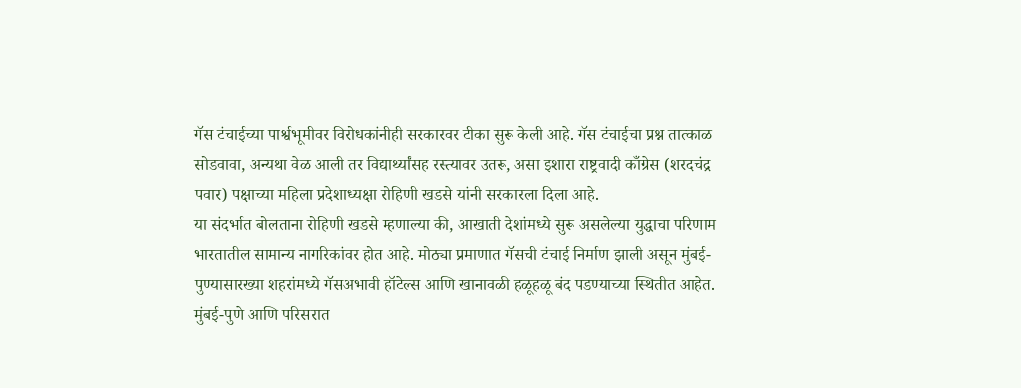गॅस टंचाईच्या पार्श्वभूमीवर विरोधकांनीही सरकारवर टीका सुरू केली आहे. गॅस टंचाईचा प्रश्न तात्काळ सोडवावा, अन्यथा वेळ आली तर विद्यार्थ्यांसह रस्त्यावर उतरू, असा इशारा राष्ट्रवादी काँग्रेस (शरदचंद्र पवार) पक्षाच्या महिला प्रदेशाध्यक्षा रोहिणी खडसे यांनी सरकारला दिला आहे.
या संदर्भात बोलताना रोहिणी खडसे म्हणाल्या की, आखाती देशांमध्ये सुरू असलेल्या युद्धाचा परिणाम भारतातील सामान्य नागरिकांवर होत आहे. मोठ्या प्रमाणात गॅसची टंचाई निर्माण झाली असून मुंबई-पुण्यासारख्या शहरांमध्ये गॅसअभावी हॉटेल्स आणि खानावळी हळूहळू बंद पडण्याच्या स्थितीत आहेत.
मुंबई-पुणे आणि परिसरात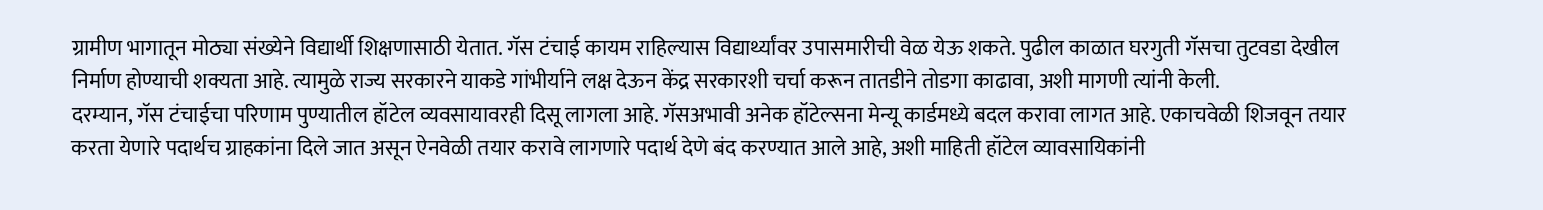ग्रामीण भागातून मोठ्या संख्येने विद्यार्थी शिक्षणासाठी येतात. गॅस टंचाई कायम राहिल्यास विद्यार्थ्यांवर उपासमारीची वेळ येऊ शकते. पुढील काळात घरगुती गॅसचा तुटवडा देखील निर्माण होण्याची शक्यता आहे. त्यामुळे राज्य सरकारने याकडे गांभीर्याने लक्ष देऊन केंद्र सरकारशी चर्चा करून तातडीने तोडगा काढावा, अशी मागणी त्यांनी केली.
दरम्यान, गॅस टंचाईचा परिणाम पुण्यातील हॉटेल व्यवसायावरही दिसू लागला आहे. गॅसअभावी अनेक हॉटेल्सना मेन्यू कार्डमध्ये बदल करावा लागत आहे. एकाचवेळी शिजवून तयार करता येणारे पदार्थच ग्राहकांना दिले जात असून ऐनवेळी तयार करावे लागणारे पदार्थ देणे बंद करण्यात आले आहे, अशी माहिती हॉटेल व्यावसायिकांनी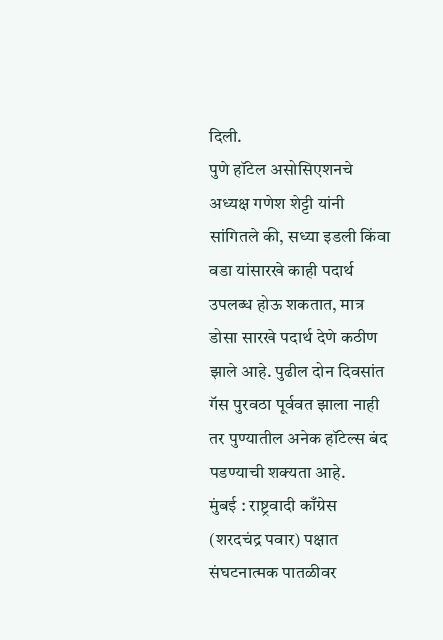दिली.
पुणे हॉटेल असोसिएशनचे अध्यक्ष गणेश शेट्टी यांनी सांगितले की, सध्या इडली किंवा वडा यांसारखे काही पदार्थ उपलब्ध होऊ शकतात, मात्र डोसा सारखे पदार्थ देणे कठीण झाले आहे. पुढील दोन दिवसांत गॅस पुरवठा पूर्ववत झाला नाही तर पुण्यातील अनेक हॉटेल्स बंद पडण्याची शक्यता आहे.
मुंबई : राष्ट्रवादी काँग्रेस (शरदचंद्र पवार) पक्षात संघटनात्मक पातळीवर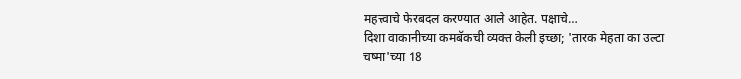महत्त्वाचे फेरबदल करण्यात आले आहेत. पक्षाचे…
दिशा वाकानीच्या कमबॅकची व्यक्त केली इच्छा; 'तारक मेहता का उल्टा चष्मा'च्या 18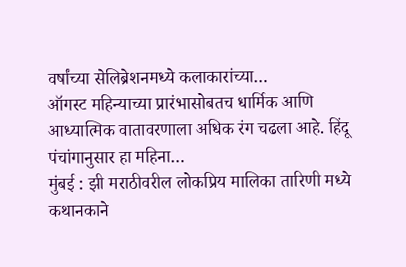वर्षांच्या सेलिब्रेशनमध्ये कलाकारांच्या…
ऑगस्ट महिन्याच्या प्रारंभासोबतच धार्मिक आणि आध्यात्मिक वातावरणाला अधिक रंग चढला आहे. हिंदू पंचांगानुसार हा महिना…
मुंबई : झी मराठीवरील लोकप्रिय मालिका तारिणी मध्ये कथानकाने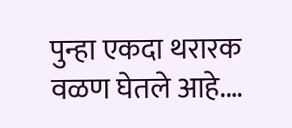पुन्हा एकदा थरारक वळण घेतले आहे.…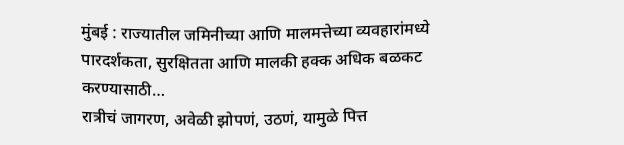मुंबई : राज्यातील जमिनीच्या आणि मालमत्तेच्या व्यवहारांमध्ये पारदर्शकता, सुरक्षितता आणि मालकी हक्क अधिक बळकट करण्यासाठी…
रात्रीचं जागरण, अवेळी झोपणं, उठणं, यामुळे पित्त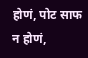होणं, पोट साफ न होणं,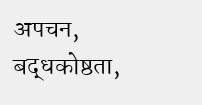अपचन, बद्धकोष्ठता,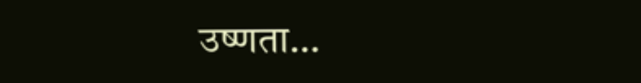उष्णता…